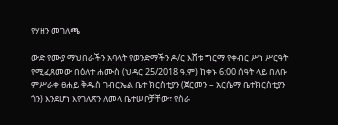የሃዘን መገለጫ

ውድ የሙያ ማህበራችን አባላት የወንድማችን ዶ/ር እሸቱ ግርማ የቀብር ሥነ ሥርዓት የሚፈጸመው በዕለተ ሐሙስ (ህዳር 25/2018 ዓ.ም) ከቀኑ 6:00 ሰዓት ላይ በለቡ ምሥራቀ ፀሐይ ቅዱስ ገብርኤል ቤተ ክርስቲያን (ጀርመን – አርሴማ ቤተክርስቲያን ጎን) እንደሆነ እየገለጽን ለመላ ቤተሠቦቻቸው፣ የስራ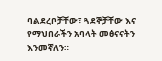ባልደረቦቻቸው፣ ጓደኞቻቸው እና የማህበራችን አባላት መፅናናትን እንመኛለን።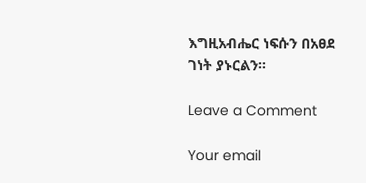እግዚአብሔር ነፍሱን በአፀደ ገነት ያኑርልን።

Leave a Comment

Your email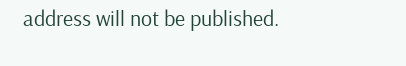address will not be published.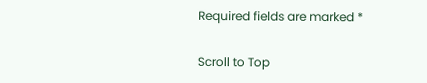Required fields are marked *

Scroll to Top